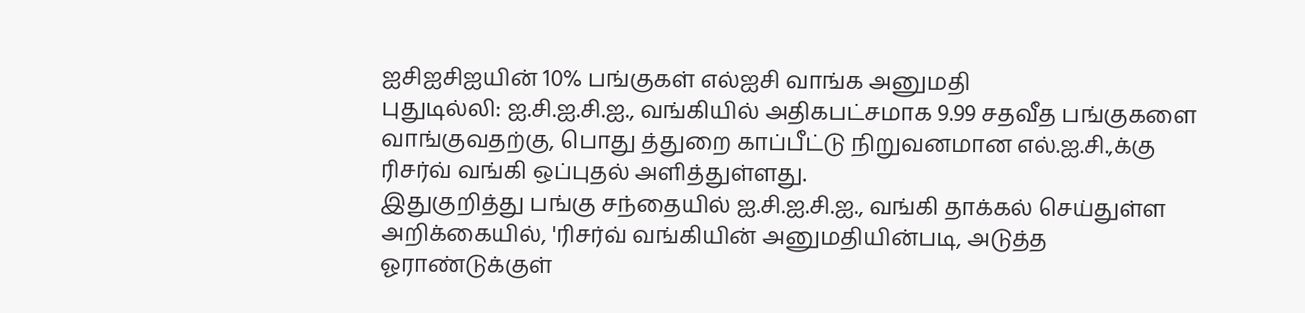ஐசிஐசிஐயின் 10% பங்குகள் எல்ஐசி வாங்க அனுமதி
புதுடில்லி: ஐ.சி.ஐ.சி.ஐ., வங்கியில் அதிகபட்சமாக 9.99 சதவீத பங்குகளை வாங்குவதற்கு, பொது த்துறை காப்பீட்டு நிறுவனமான எல்.ஐ.சி.,க்கு ரிசர்வ் வங்கி ஒப்புதல் அளித்துள்ளது.
இதுகுறித்து பங்கு சந்தையில் ஐ.சி.ஐ.சி.ஐ., வங்கி தாக்கல் செய்துள்ள அறிக்கையில், 'ரிசர்வ் வங்கியின் அனுமதியின்படி, அடுத்த ஓராண்டுக்குள்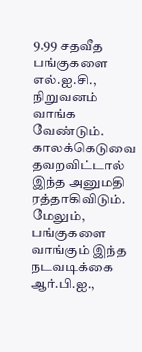9.99 சதவீத பங்குகளை எல்.ஐ.சி., நிறுவனம் வாங்க வேண்டும். காலக்கெடுவை தவறவிட்டால் இந்த அனுமதி ரத்தாகிவிடும்.
மேலும், பங்குகளை வாங்கும் இந்த நடவடிக்கை ஆர்.பி.ஐ.,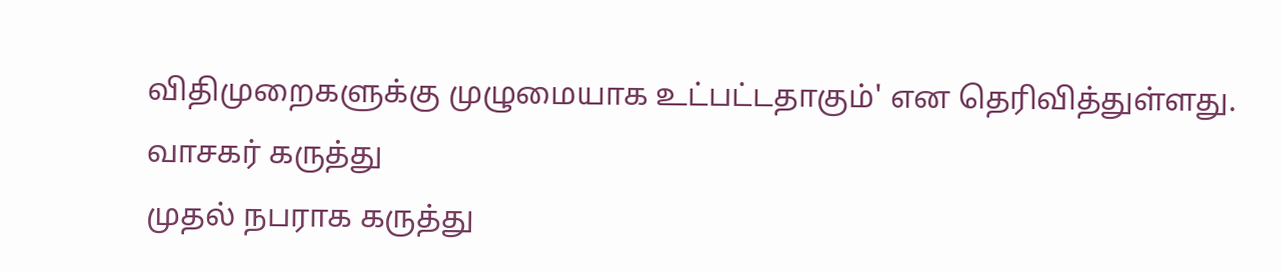விதிமுறைகளுக்கு முழுமையாக உட்பட்டதாகும்' என தெரிவித்துள்ளது.
வாசகர் கருத்து
முதல் நபராக கருத்து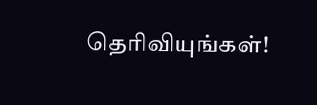தெரிவியுங்கள்!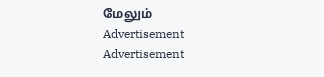மேலும்
Advertisement
Advertisement